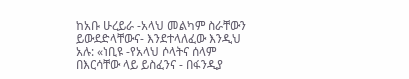ከአቡ ሁረይራ -አላህ መልካም ስራቸውን ይውደድላቸውና- እንደተላለፈው እንዲህ አሉ: «ነቢዩ -የአላህ ሶላትና ሰላም በእርሳቸው ላይ ይስፈንና - በፋንዲያ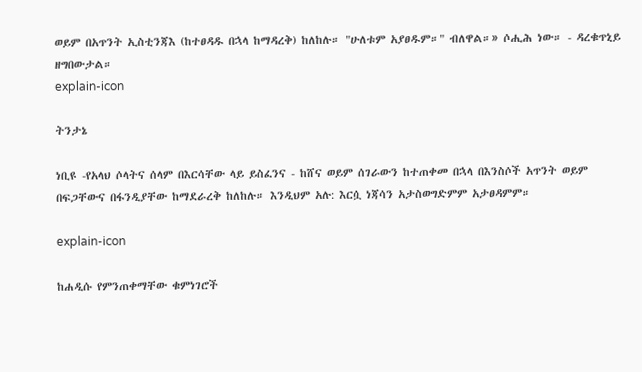ወይም በአጥንት ኢስቲንጃእ (ከተፀዳዱ በኋላ ከማዳረቅ) ከለከሉ። "ሁለቱም አያፀዱም።" ብለዋል።» ሶሒሕ ነው። - ዳረቁጥኒይ ዘግበውታል።
explain-icon

ትንታኔ

ነቢዩ -የአላህ ሶላትና ሰላም በእርሳቸው ላይ ይስፈንና - ከሸና ወይም ሰገራውን ከተጠቀመ በኋላ በእንስሶች አጥንት ወይም በፍጋቸውና በፋንዲያቸው ከማደራረቅ ከለከሉ። እንዲህም አሉ: እርሷ ነጃሳን አታስወግድምም አታፀዳምም።

explain-icon

ከሐዲሱ የምንጠቀማቸው ቁምነገሮች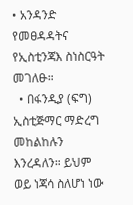• አንዳንድ የመፀዳዳትና የኢስቲንጃእ ስነስርዓት መገለፁ።
  • በፋንዲያ (ፍግ) ኢስቲጅማር ማድረግ መከልከሉን እንረዳለን። ይህም ወይ ነጃሳ ስለሆነ ነው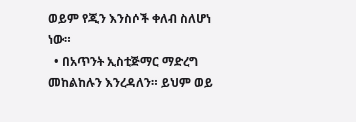ወይም የጂን እንስሶች ቀለብ ስለሆነ ነው።
  • በአጥንት ኢስቲጅማር ማድረግ መከልከሉን እንረዳለን። ይህም ወይ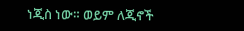ነጂስ ነው። ወይም ለጂኖች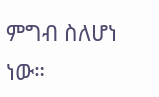ምግብ ስለሆነ ነው።